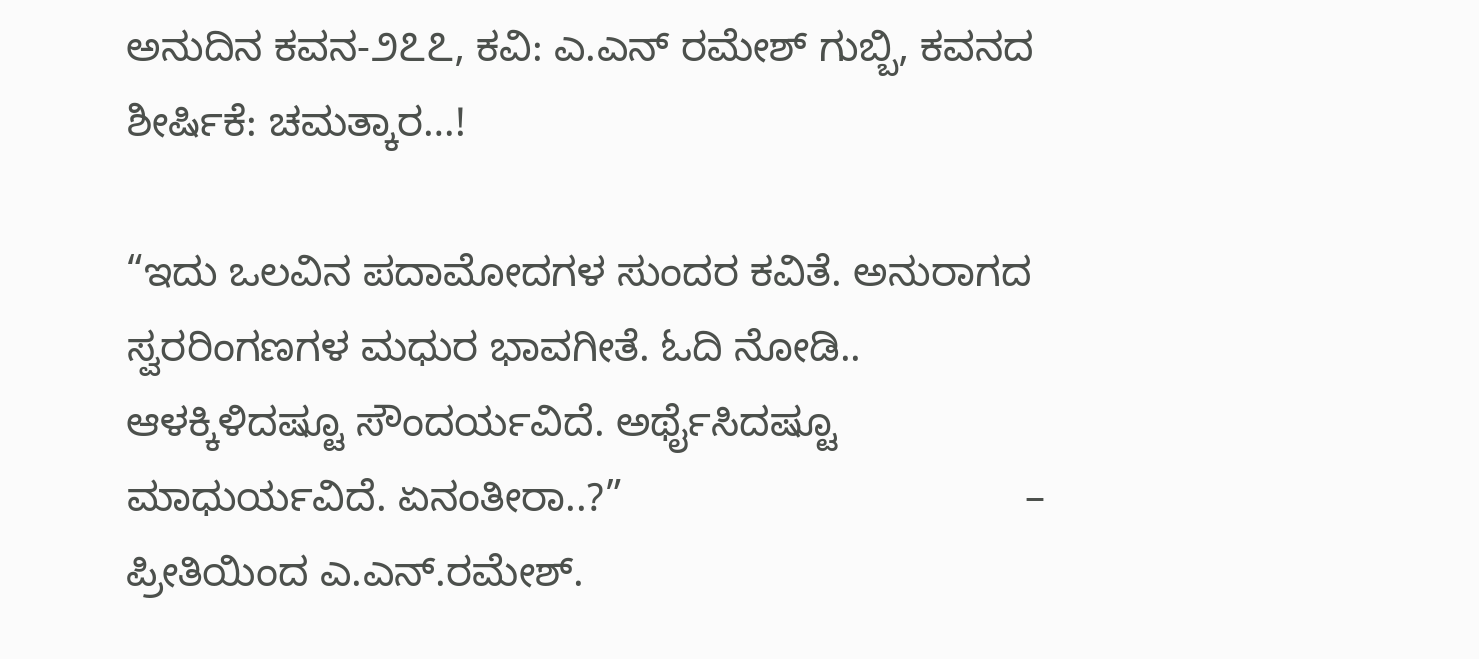ಅನುದಿನ ಕವನ-೨೭೭, ಕವಿ: ಎ.ಎನ್ ರಮೇಶ್ ಗುಬ್ಬಿ, ಕವನದ ಶೀರ್ಷಿಕೆ: ಚಮತ್ಕಾರ…!

“ಇದು ಒಲವಿನ ಪದಾಮೋದಗಳ ಸುಂದರ ಕವಿತೆ. ಅನುರಾಗದ ಸ್ವರರಿಂಗಣಗಳ ಮಧುರ ಭಾವಗೀತೆ. ಓದಿ ನೋಡಿ.. ಆಳಕ್ಕಿಳಿದಷ್ಟೂ ಸೌಂದರ್ಯವಿದೆ. ಅರ್ಥೈಸಿದಷ್ಟೂ ಮಾಧುರ್ಯವಿದೆ. ಏನಂತೀರಾ..?”                                   – ಪ್ರೀತಿಯಿಂದ ಎ.ಎನ್.ರಮೇಶ್.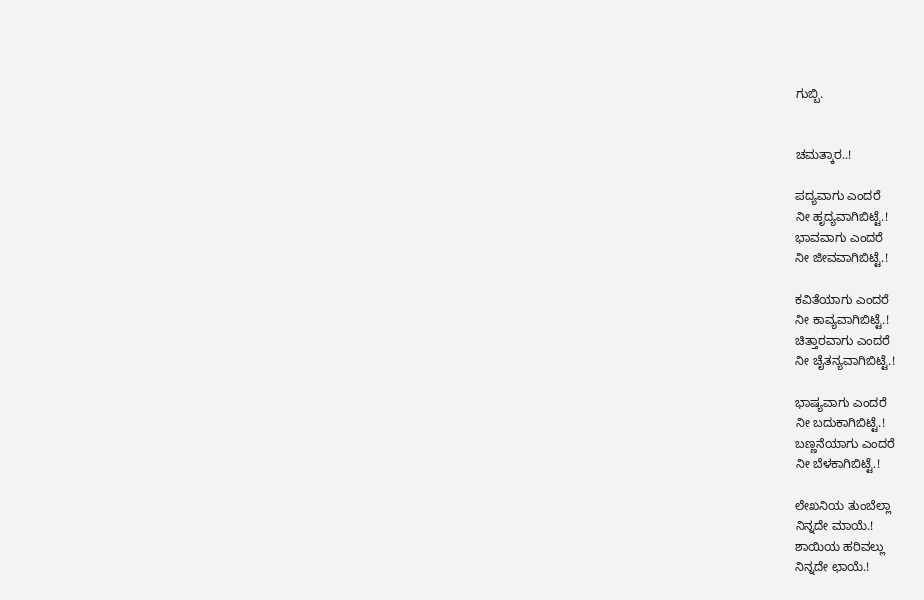ಗುಬ್ಬಿ.


ಚಮತ್ಕಾರ..!

ಪದ್ಯವಾಗು ಎಂದರೆ
ನೀ ಹೃದ್ಯವಾಗಿಬಿಟ್ಟೆ.!
ಭಾವವಾಗು ಎಂದರೆ
ನೀ ಜೀವವಾಗಿಬಿಟ್ಟೆ.!

ಕವಿತೆಯಾಗು ಎಂದರೆ
ನೀ ಕಾವ್ಯವಾಗಿಬಿಟ್ಟೆ.!
ಚಿತ್ತಾರವಾಗು ಎಂದರೆ
ನೀ ಚೈತನ್ಯವಾಗಿಬಿಟ್ಟೆ.!

ಭಾಷ್ಯವಾಗು ಎಂದರೆ
ನೀ ಬದುಕಾಗಿಬಿಟ್ಟೆ.!
ಬಣ್ಣನೆಯಾಗು ಎಂದರೆ
ನೀ ಬೆಳಕಾಗಿಬಿಟ್ಟೆ.!

ಲೇಖನಿಯ ತುಂಬೆಲ್ಲಾ
ನಿನ್ನದೇ ಮಾಯೆ.!
ಶಾಯಿಯ ಹರಿವಲ್ಲು
ನಿನ್ನದೇ ಛಾಯೆ.!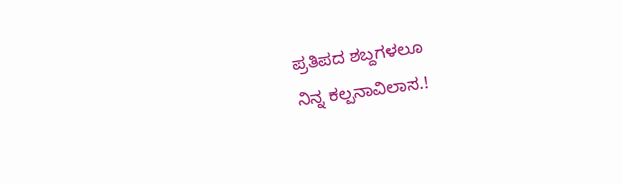ಪ್ರತಿಪದ ಶಬ್ದಗಳಲೂ
ನಿನ್ನ ಕಲ್ಪನಾವಿಲಾಸ.!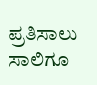ಪ್ರತಿಸಾಲು ಸಾಲಿಗೂ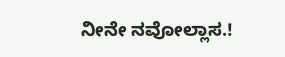ನೀನೇ ನವೋಲ್ಲಾಸ.!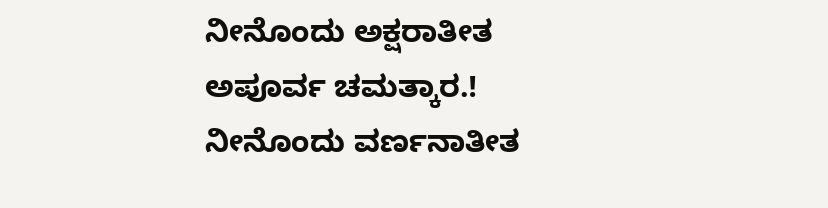ನೀನೊಂದು ಅಕ್ಷರಾತೀತ
ಅಪೂರ್ವ ಚಮತ್ಕಾರ.!
ನೀನೊಂದು ವರ್ಣನಾತೀತ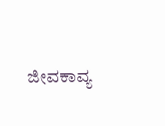ಜೀವಕಾವ್ಯ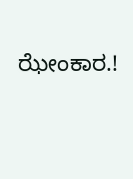ಝೇಂಕಾರ.!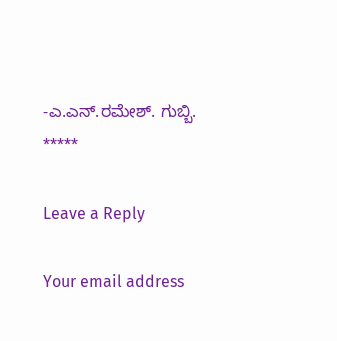-ಎ.ಎನ್.ರಮೇಶ್. ಗುಬ್ಬಿ.
*****

Leave a Reply

Your email address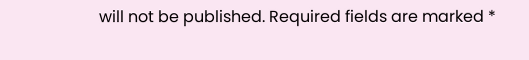will not be published. Required fields are marked *